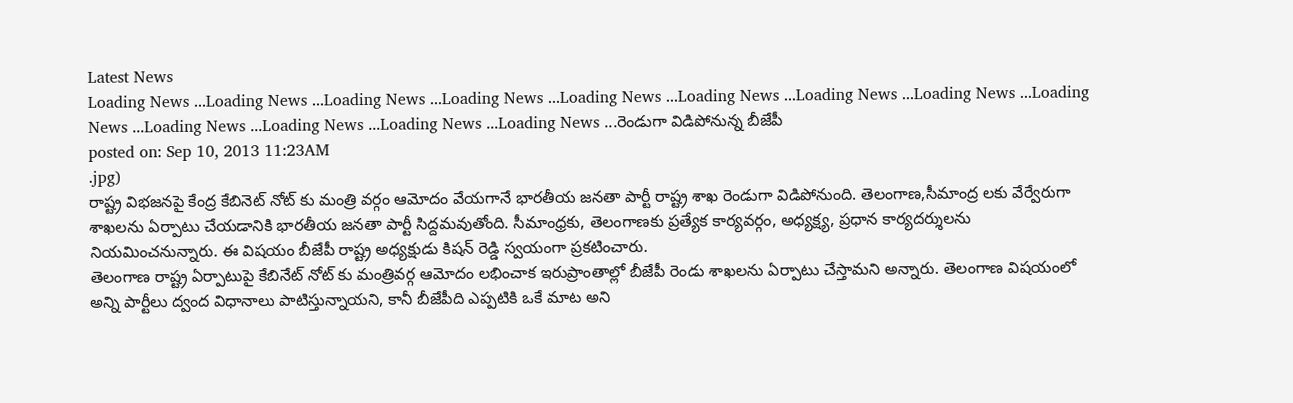Latest News
Loading News ...Loading News ...Loading News ...Loading News ...Loading News ...Loading News ...Loading News ...Loading News ...Loading News ...Loading News ...Loading News ...Loading News ...Loading News ...రెండుగా విడిపోనున్న బీజేపీ
posted on: Sep 10, 2013 11:23AM
.jpg)
రాష్ట్ర విభజనపై కేంద్ర కేబినెట్ నోట్ కు మంత్రి వర్గం ఆమోదం వేయగానే భారతీయ జనతా పార్టీ రాష్ట్ర శాఖ రెండుగా విడిపోనుంది. తెలంగాణ,సీమాంద్ర లకు వేర్వేరుగా శాఖలను ఏర్పాటు చేయడానికి భారతీయ జనతా పార్టీ సిద్దమవుతోంది. సీమాంధ్రకు, తెలంగాణకు ప్రత్యేక కార్యవర్గం, అధ్యక్ష్య, ప్రధాన కార్యదర్శులను నియమించనున్నారు. ఈ విషయం బీజేపీ రాష్ట్ర అధ్యక్షుడు కిషన్ రెడ్డి స్వయంగా ప్రకటించారు.
తెలంగాణ రాష్ట్ర ఏర్పాటుపై కేబినేట్ నోట్ కు మంత్రివర్గ ఆమోదం లభించాక ఇరుప్రాంతాల్లో బీజేపీ రెండు శాఖలను ఏర్పాటు చేస్తామని అన్నారు. తెలంగాణ విషయంలో అన్ని పార్టీలు ద్వంద విధానాలు పాటిస్తున్నాయని, కానీ బీజేపీది ఎప్పటికి ఒకే మాట అని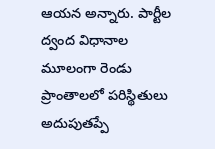ఆయన అన్నారు. పార్టీల ద్వంద విధానాల మూలంగా రెండు ప్రాంతాలలో పరిస్థితులు అదుపుతప్పే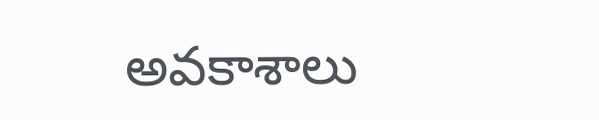అవకాశాలు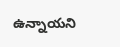ఉన్నాయని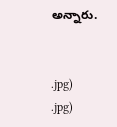అన్నారు.


.jpg)
.jpg)